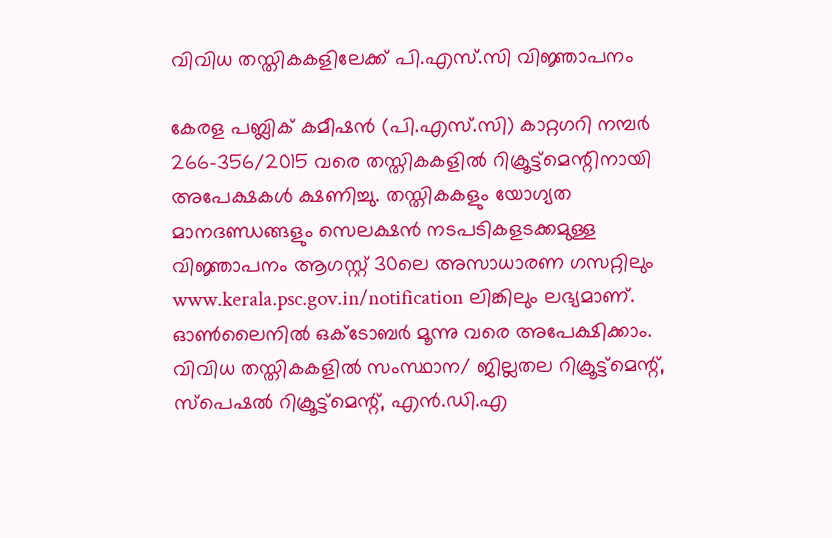വിവിധ തസ്തികകളിലേക്ക് പി.എസ്‍.സി വിജ്ഞാപനം

കേരള പബ്ലിക് കമീഷൻ (പി.എസ്.സി) കാറ്റഗറി നമ്പർ 266-356/2015 വരെ തസ്തികകളിൽ റിക്രൂട്ട്മെന്റിനായി അപേക്ഷകൾ ക്ഷണിച്ചു. തസ്തികകളും യോഗ്യത മാനദണ്ഡങ്ങളും സെലക്ഷൻ നടപടികളടക്കമുള്ള വിജ്ഞാപനം ആഗസ്റ്റ് 30ലെ അസാധാരണ ഗസറ്റിലും www.kerala.psc.gov.in/notification ലിങ്കിലും ലഭ്യമാണ്. ഓൺലൈനിൽ ഒക്ടോബർ മൂന്നു വരെ അപേക്ഷിക്കാം. വിവിധ തസ്തികകളിൽ സംസ്ഥാന/ ജില്ലതല റിക്രൂട്ട്മെന്റ്, സ്പെഷൽ റിക്രൂട്ട്മെന്റ്, എൻ.ഡി.എ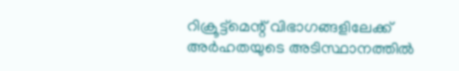റിക്രൂട്ട്മെന്റ് വിഭാഗങ്ങളിലേക്ക് അർഹതയുടെ അടിസ്ഥാനത്തിൽ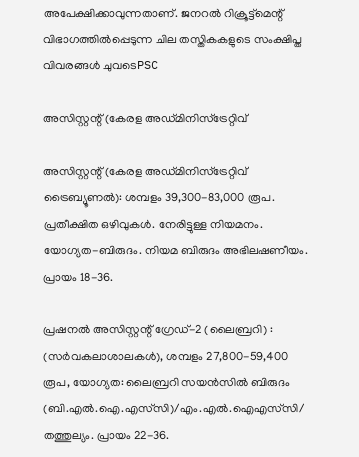അപേക്ഷിക്കാവുന്നതാണ്. ജനറൽ റിക്രൂട്ട്മെന്റ് വിഭാഗത്തിൽപ്പെടുന്ന ചില തസ്തികകളുടെ സംക്ഷിപ്ത വിവരങ്ങൾ ചുവടെPSC

അസിസ്റ്റന്റ് (കേരള അഡ്മിനിസ്ട്രേറ്റിവ്

അസിസ്റ്റന്റ് (കേരള അഡ്മിനിസ്ട്രേറ്റിവ് ട്രൈബ്യൂണൽ): ശമ്പളം 39,300-83,000 രൂപ. പ്രതീക്ഷിത ഒഴിവുകൾ. നേരിട്ടുള്ള നിയമനം. യോഗ്യത-ബിരുദം. നിയമ ബിരുദം അഭിലഷണീയം. പ്രായം 18-36.

പ്രഷനൽ അസിസ്റ്റന്റ് ഗ്രേഡ്-2 (ലൈബ്രറി) : (സർവകലാശാലകൾ), ശമ്പളം 27,800-59,400 രൂപ, യോഗ്യത: ലൈബ്രറി സയൻസിൽ ബിരുദം (ബി.എൽ.ഐ.എസ്‍സി)/എം.എൽ.ഐഎസ്‍സി/ തത്തുല്യം. പ്രായം 22-36.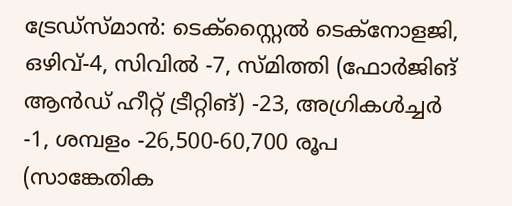ട്രേഡ്സ്മാൻ: ടെക്സ്റ്റൈൽ ടെക്നോളജി, ഒഴിവ്-4, സിവിൽ -7, സ്മിത്തി (ഫോർജിങ് ആൻഡ് ഹീറ്റ് ട്രീറ്റിങ്) -23, അഗ്രികൾച്ചർ -1, ശമ്പളം -26,500-60,700 രൂപ (സാങ്കേതിക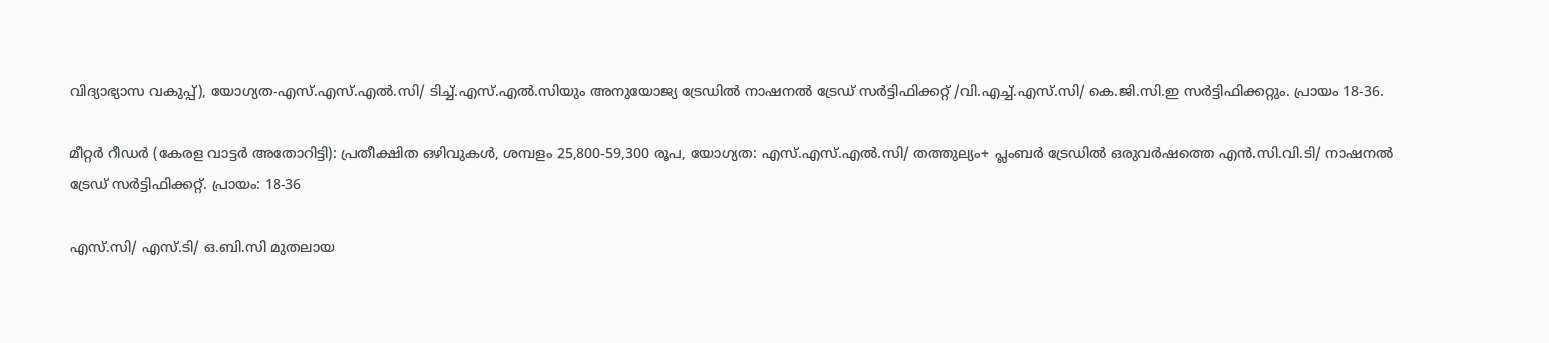വിദ്യാഭ്യാസ വകുപ്പ്), യോഗ്യത-എസ്.എസ്.എൽ.സി/ ടിച്ച്.എസ്.എൽ.സിയും അനുയോജ്യ ട്രേഡിൽ നാഷനൽ ട്രേഡ് സർട്ടിഫിക്കറ്റ് /വി.എച്ച്.എസ്.സി/ കെ.ജി.സി.ഇ സർട്ടിഫിക്കറ്റും. പ്രായം 18-36.

മീറ്റർ റീഡർ (കേരള വാട്ടർ അതോറിട്ടി): പ്രതീക്ഷിത ഒഴിവുകൾ, ശമ്പളം 25,800-59,300 രൂപ, യോഗ്യത: എസ്.എസ്.എൽ.സി/ തത്തുല്യം+ പ്ലംബർ ട്രേഡിൽ ഒരുവർഷത്തെ എൻ.സി.വി.ടി/ നാഷനൽ ട്രേഡ് സർട്ടിഫിക്കറ്റ്. പ്രായം: 18-36

എസ്.സി/ എസ്.ടി/ ഒ.ബി.സി മുതലായ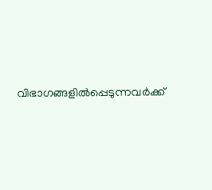വിഭാഗങ്ങളിൽപ്പെടുന്നവർക്ക്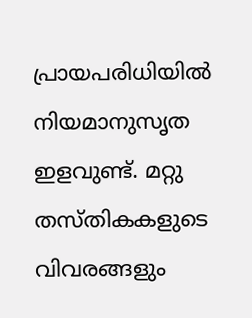പ്രായപരിധിയിൽ നിയമാനുസൃത ഇളവുണ്ട്. മറ്റു തസ്തികകളുടെ വിവരങ്ങളും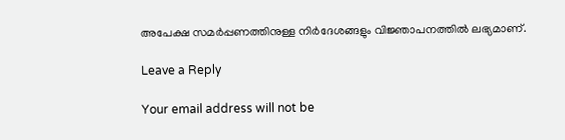അപേക്ഷ സമർപ്പണത്തിനുള്ള നിർദേശങ്ങളും വിജ്ഞാപനത്തിൽ ലഭ്യമാണ്.

Leave a Reply

Your email address will not be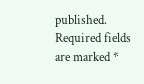published. Required fields are marked *